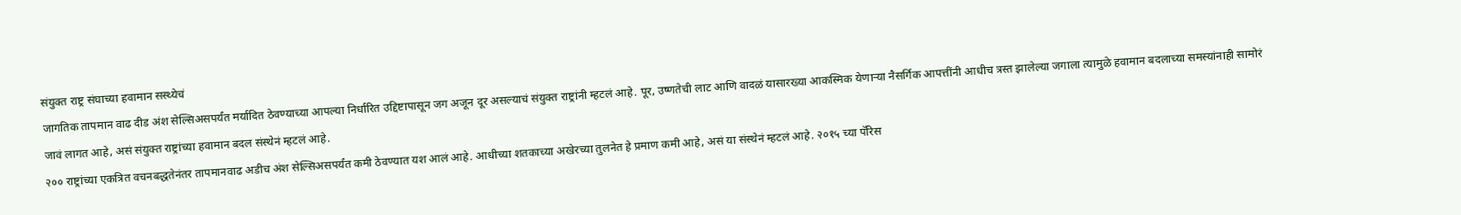संयुक्त राष्ट्र संघाच्या हवामान सस्थ्येचं
जागतिक तापमान वाढ दीड अंश सेल्सिअसपर्यंत मर्यादित ठेवण्याच्या आपल्या निर्धारित उद्दिष्टापासून जग अजून दूर असल्याचं संयुक्त राष्ट्रांनी म्हटलं आहे. पूर, उष्णतेची लाट आणि वादळं यासारख्या आकस्मिक येणाऱ्या नैसर्गिक आपत्तींनी आधीच त्रस्त झालेल्या जगाला त्यामुळे हवामान बदलाच्या समस्यांनाही सामोरं जावं लागत आहे, असं संयुक्त राष्ट्रांच्या हवामान बदल संस्थेनं म्हटलं आहे.
२०० राष्ट्रांच्या एकत्रित वचनबद्धतेनंतर तापमानवाढ अडीच अंश सेल्सिअसपर्यंत कमी ठेवण्यात यश आलं आहे. आधीच्या शतकाच्या अखेरच्या तुलनेत हे प्रमाण कमी आहे, असं या संस्थेनं म्हटलं आहे. २०१५ च्या पॅरिस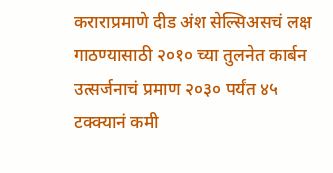कराराप्रमाणे दीड अंश सेल्सिअसचं लक्ष गाठण्यासाठी २०१० च्या तुलनेत कार्बन उत्सर्जनाचं प्रमाण २०३० पर्यंत ४५ टक्क्यानं कमी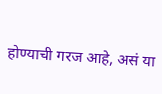होण्याची गरज आहे, असं या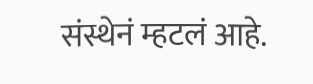संस्थेनं म्हटलं आहे.